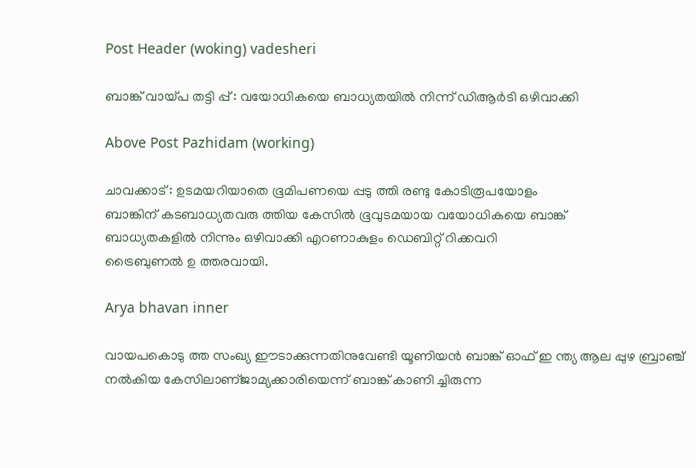Post Header (woking) vadesheri

ബാങ്ക് വായ്പ തട്ടി പ്പ് : വയോധികയെ ബാധ്യതയില്‍ നിന്ന് ഡിആര്‍ടി ഒഴിവാക്കി

Above Post Pazhidam (working)

ചാവക്കാട് : ഉടമയറിയാതെ ഭൂമിപണയെ പ്പടു ത്തി രണ്ടു കോടിരൂപയോളം
ബാങ്കിന് കടബാധ്യതവരു ത്തിയ കേസില്‍ ഭൂവുടമയായ വയോധികയെ ബാങ്ക്
ബാധ്യതകളില്‍ നിന്നും ഒഴിവാക്കി എറണാകുളം ഡെബിറ്റ് റിക്കവറി
ട്രൈബുണല്‍ ഉ ത്തരവായി.

Arya bhavan inner

വായപകൊടു ത്ത സംഖ്യ ഈടാക്കുന്നതിനുവേണ്ടി യൂണിയൻ ബാങ്ക് ഓഫ് ഇ ന്ത്യ ആല പ്പുഴ ബ്രാഞ്ച് നല്‍കിയ കേസിലാണ്ജാമ്യക്കാരിയെന്ന് ബാങ്ക് കാണി ച്ചിരുന്ന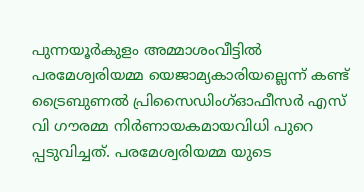പുന്നയൂര്‍കുളം അമ്മാശംവീട്ടില്‍ പരമേശ്വരിയമ്മ യെജാമ്യകാരിയല്ലെന്ന് കണ്ട് ട്രൈബുണൽ പ്രിസൈഡിംഗ്ഓഫീസര്‍ എസ് വി ഗൗരമ്മ നിര്‍ണായകമായവിധി പുറെ പ്പടുവിച്ചത്. പരമേശ്വരിയമ്മ യുടെ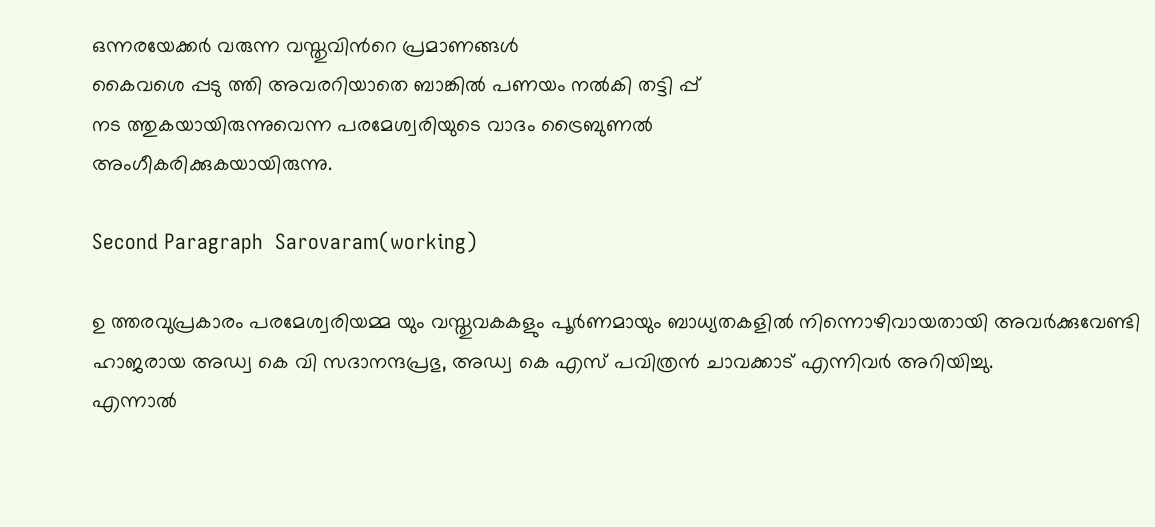ഒന്നരയേക്കര്‍ വരുന്ന വസ്തുവിന്‍റെ പ്രമാണങ്ങള്‍
കൈവശെ പ്പടു ത്തി അവരറിയാതെ ബാങ്കില്‍ പണയം നല്‍കി തട്ടി പ്പ്
നട ത്തുകയായിരുന്നുവെന്ന പരമേശ്വരിയുടെ വാദം ട്രൈബുണല്‍
അംഗീകരിക്കുകയായിരുന്നു.

Second Paragraph  Sarovaram(working)

ഉ ത്തരവുപ്രകാരം പരമേശ്വരിയമ്മ യും വസ്തുവകകളും പൂര്‍ണമായും ബാധ്യതകളില്‍ നിന്നൊഴിവായതായി അവര്‍ക്കുവേണ്ടി ഹാജരായ അഡ്വ കെ വി സദാനന്ദപ്രഭു, അഡ്വ കെ എസ് പവിത്രൻ ചാവക്കാട് എന്നിവര്‍ അറിയിച്ചു.
എന്നാല്‍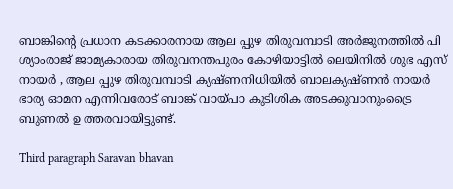ബാങ്കിന്‍റെ പ്രധാന കടക്കാരനായ ആല പ്പുഴ തിരുവമ്പാടി അര്‍ജുനത്തില്‍ പി ശ്യാംരാജ് ജാമ്യകാരായ തിരുവനന്തപുരം കോഴിയാട്ടില്‍ ലെയിനില്‍ ശുഭ എസ് നായര്‍ , ആല പ്പുഴ തിരുവമ്പാടി ക്യഷ്ണനിധിയില്‍ ബാലക്യഷ്ണൻ നായര്‍ ഭാര്യ ഓമന എന്നിവരോട് ബാങ്ക് വായ്പാ കുടിശിക അടക്കുവാനുംട്രൈ ബുണല്‍ ഉ ത്തരവായിട്ടുണ്ട്.

Third paragraph Saravan bhavan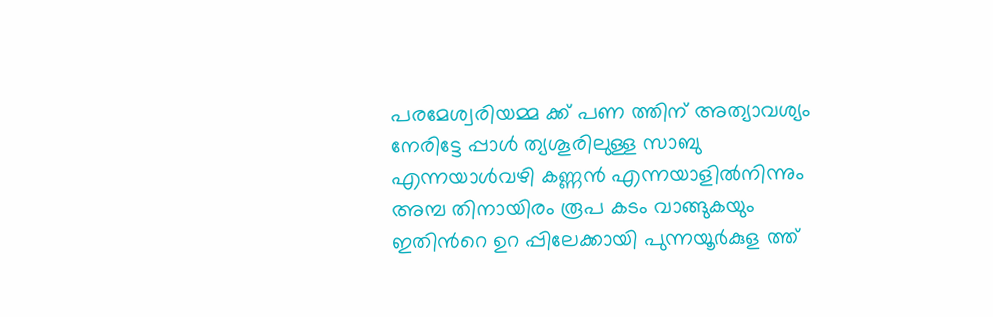പരമേശ്വരിയമ്മ ക്ക് പണ ത്തിന് അത്യാവശ്യം നേരിട്ടേ പ്പാള്‍ ത്യശൂരിലുള്ള സാബു എന്നയാള്‍വഴി കണ്ണൻ എന്നയാളില്‍നിന്നും അമ്പ തിനായിരം രൂപ കടം വാങ്ങുകയും ഇതിന്‍റെ ഉറ പ്പിലേക്കായി പുന്നയൂര്‍കുള ത്ത്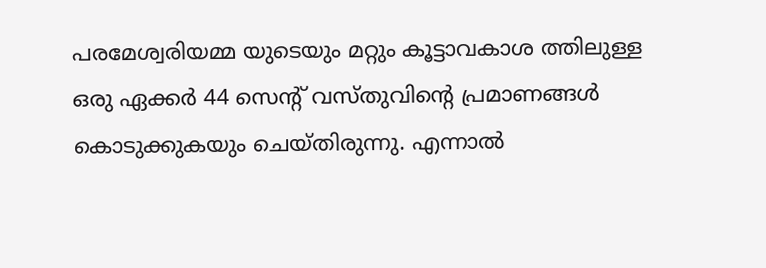പരമേശ്വരിയമ്മ യുടെയും മറ്റും കൂട്ടാവകാശ ത്തിലുള്ള ഒരു ഏക്കര്‍ 44 സെന്‍റ് വസ്തുവിന്‍റെ പ്രമാണങ്ങള്‍ കൊടുക്കുകയും ചെയ്തിരുന്നു. എന്നാല്‍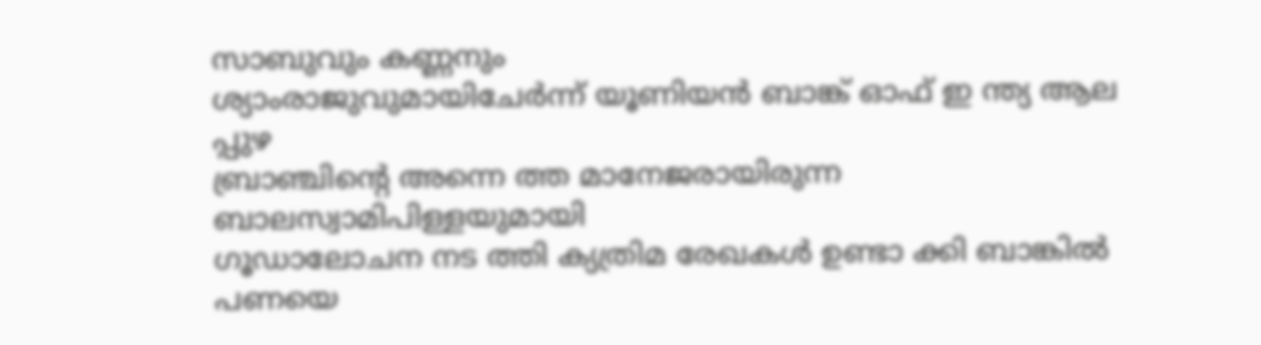സാബുവും കണ്ണനും
ശ്യാംരാജുവുമായിചേര്‍ന്ന് യൂണിയൻ ബാങ്ക് ഓഫ് ഇ ന്ത്യ ആല പ്പുഴ
ബ്രാഞ്ചിന്‍റെ അന്നെ ത്ത മാനേജരായിരുന്ന ബാലസ്വാമിപിള്ളയുമായി
ഗൂഡാലോചന നട ത്തി ക്യത്രിമ രേഖകള്‍ ഉണ്ടാ ക്കി ബാങ്കില്‍ പണയെ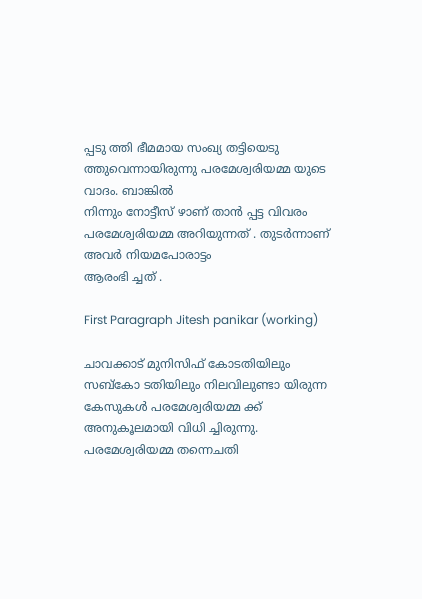പ്പടു ത്തി ഭീമമായ സംഖ്യ തട്ടിയെടു ത്തുവെന്നായിരുന്നു പരമേശ്വരിയമ്മ യുടെ വാദം. ബാങ്കില്‍
നിന്നും നോട്ടീസ് ഴാണ് താൻ പ്പട്ട വിവരം
പരമേശ്വരിയമ്മ അറിയുന്നത് . തുടര്‍ന്നാണ് അവര്‍ നിയമപോരാട്ടം
ആരംഭി ച്ചത് .

First Paragraph Jitesh panikar (working)

ചാവക്കാട് മുനിസിഫ് കോടതിയിലും സബ്കോ ടതിയിലും നിലവിലുണ്ടാ യിരുന്ന കേസുകള്‍ പരമേശ്വരിയമ്മ ക്ക് അനുകൂലമായി വിധി ച്ചിരുന്നു. പരമേശ്വരിയമ്മ തന്നെചതി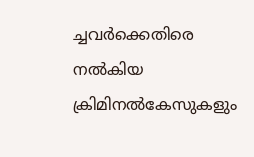ച്ചവര്‍ക്കെതിരെ നല്‍കിയ ക്രിമിനല്‍കേസുകളും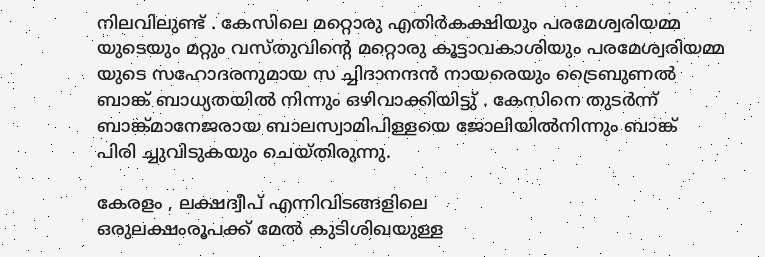നിലവിലുണ്ട് . കേസിലെ മറ്റൊരു എതിര്‍കക്ഷിയും പരമേശ്വരിയമ്മ യുടെയും മറ്റും വസ്തുവിന്‍റെ മറ്റൊരു കൂട്ടാവകാശിയും പരമേശ്വരിയമ്മ യുടെ സഹോദരനുമായ സ ച്ചിദാനന്ദൻ നായരെയും ട്രൈബുണല്‍ ബാങ്ക് ബാധ്യതയില്‍ നിന്നും ഒഴിവാക്കിയിട്ടു് . കേസിനെ തുടര്‍ന്ന് ബാങ്ക്മാനേജരായ ബാലസ്വാമിപിള്ളയെ ജോലിയില്‍നിന്നും ബാങ്ക്
പിരി ച്ചുവിടുകയും ചെയ്തിരുന്നു.

കേരളം , ലക്ഷദ്വീപ് എന്നിവിടങ്ങളിലെ
ഒരുലക്ഷംരൂപക്ക് മേല്‍ കുടിശിഖയുള്ള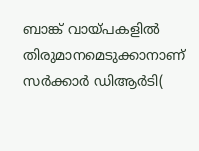ബാങ്ക് വായ്പകളില്‍
തിരുമാനമെടുക്കാനാണ് സര്‍ക്കാര്‍ ഡിആര്‍ടി(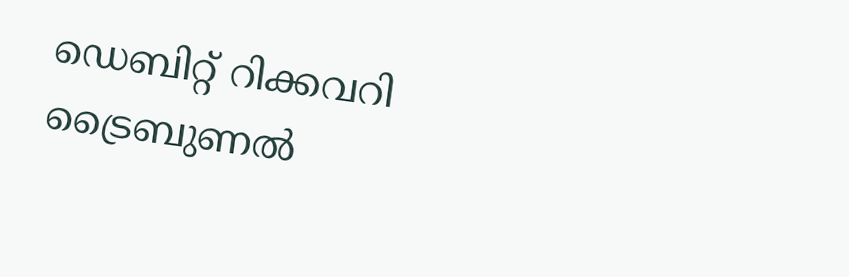ഡെബിറ്റ് റിക്കവറി
ട്രൈബുണല്‍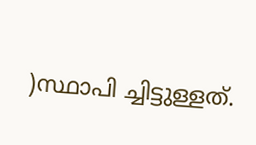)സ്ഥാപി ച്ചിട്ടുള്ളത്.